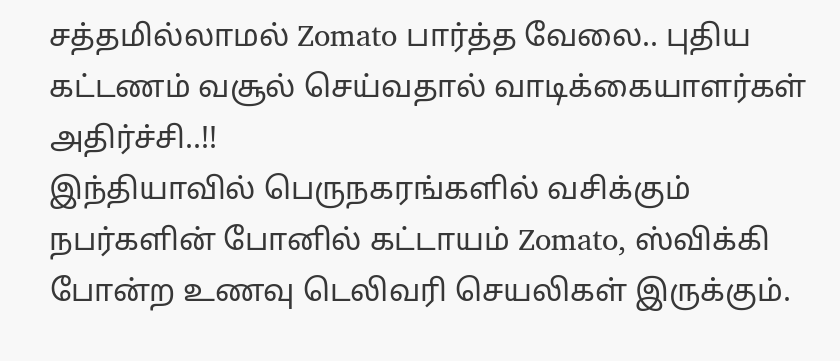சத்தமில்லாமல் Zomato பார்த்த வேலை.. புதிய கட்டணம் வசூல் செய்வதால் வாடிக்கையாளர்கள் அதிர்ச்சி..!!
இந்தியாவில் பெருநகரங்களில் வசிக்கும் நபர்களின் போனில் கட்டாயம் Zomato, ஸ்விக்கி போன்ற உணவு டெலிவரி செயலிகள் இருக்கும்.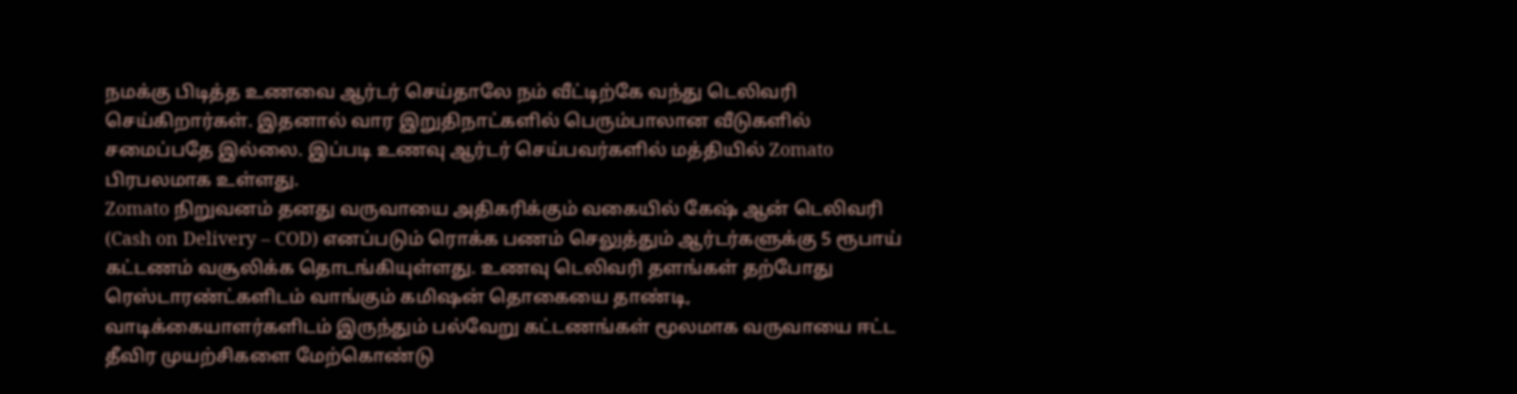நமக்கு பிடித்த உணவை ஆர்டர் செய்தாலே நம் வீட்டிற்கே வந்து டெலிவரி செய்கிறார்கள். இதனால் வார இறுதிநாட்களில் பெரும்பாலான வீடுகளில் சமைப்பதே இல்லை. இப்படி உணவு ஆர்டர் செய்பவர்களில் மத்தியில் Zomato பிரபலமாக உள்ளது.
Zomato நிறுவனம் தனது வருவாயை அதிகரிக்கும் வகையில் கேஷ் ஆன் டெலிவரி (Cash on Delivery – COD) எனப்படும் ரொக்க பணம் செலுத்தும் ஆர்டர்களுக்கு 5 ரூபாய் கட்டணம் வசூலிக்க தொடங்கியுள்ளது. உணவு டெலிவரி தளங்கள் தற்போது ரெஸ்டாரண்ட்களிடம் வாங்கும் கமிஷன் தொகையை தாண்டி, வாடிக்கையாளர்களிடம் இருந்தும் பல்வேறு கட்டணங்கள் மூலமாக வருவாயை ஈட்ட தீவிர முயற்சிகளை மேற்கொண்டு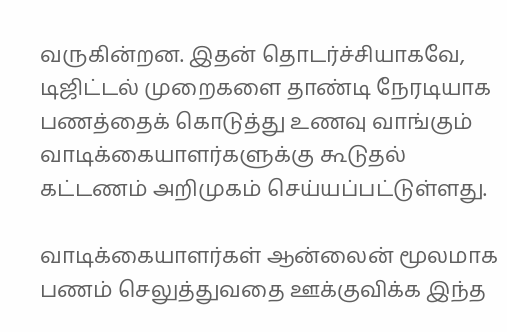வருகின்றன. இதன் தொடர்ச்சியாகவே, டிஜிட்டல் முறைகளை தாண்டி நேரடியாக பணத்தைக் கொடுத்து உணவு வாங்கும் வாடிக்கையாளர்களுக்கு கூடுதல் கட்டணம் அறிமுகம் செய்யப்பட்டுள்ளது.

வாடிக்கையாளர்கள் ஆன்லைன் மூலமாக பணம் செலுத்துவதை ஊக்குவிக்க இந்த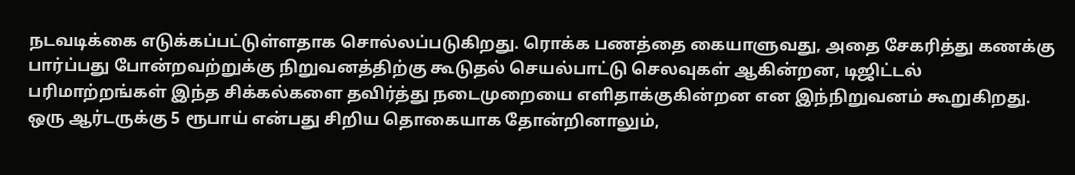நடவடிக்கை எடுக்கப்பட்டுள்ளதாக சொல்லப்படுகிறது. ரொக்க பணத்தை கையாளுவது, அதை சேகரித்து கணக்கு பார்ப்பது போன்றவற்றுக்கு நிறுவனத்திற்கு கூடுதல் செயல்பாட்டு செலவுகள் ஆகின்றன, டிஜிட்டல் பரிமாற்றங்கள் இந்த சிக்கல்களை தவிர்த்து நடைமுறையை எளிதாக்குகின்றன என இந்நிறுவனம் கூறுகிறது.
ஒரு ஆர்டருக்கு 5 ரூபாய் என்பது சிறிய தொகையாக தோன்றினாலும்,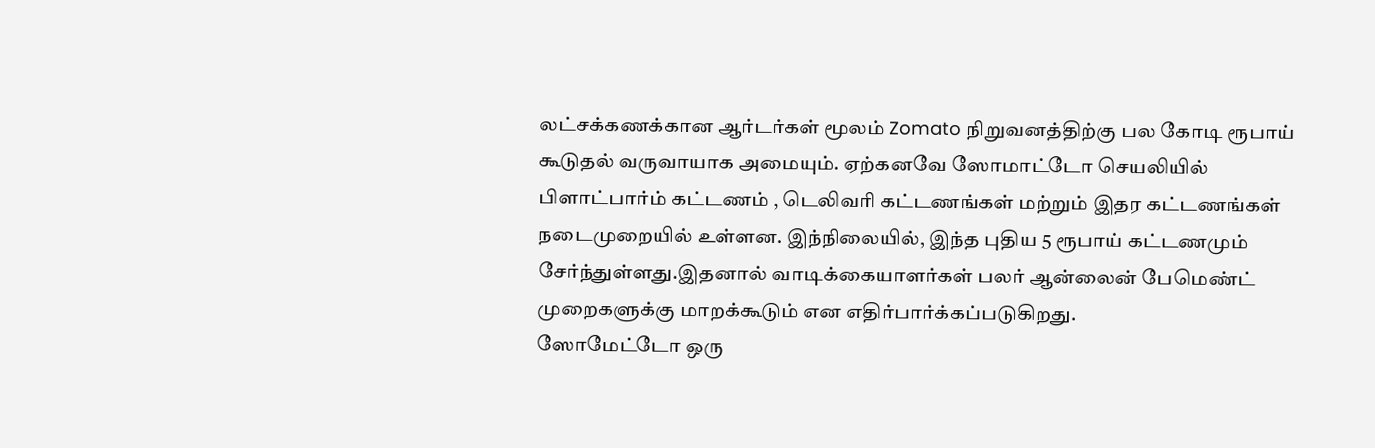லட்சக்கணக்கான ஆர்டர்கள் மூலம் Zomato நிறுவனத்திற்கு பல கோடி ரூபாய் கூடுதல் வருவாயாக அமையும். ஏற்கனவே ஸோமாட்டோ செயலியில் பிளாட்பார்ம் கட்டணம் , டெலிவரி கட்டணங்கள் மற்றும் இதர கட்டணங்கள் நடைமுறையில் உள்ளன. இந்நிலையில், இந்த புதிய 5 ரூபாய் கட்டணமும் சேர்ந்துள்ளது.இதனால் வாடிக்கையாளர்கள் பலர் ஆன்லைன் பேமெண்ட் முறைகளுக்கு மாறக்கூடும் என எதிர்பார்க்கப்படுகிறது.
ஸோமேட்டோ ஒரு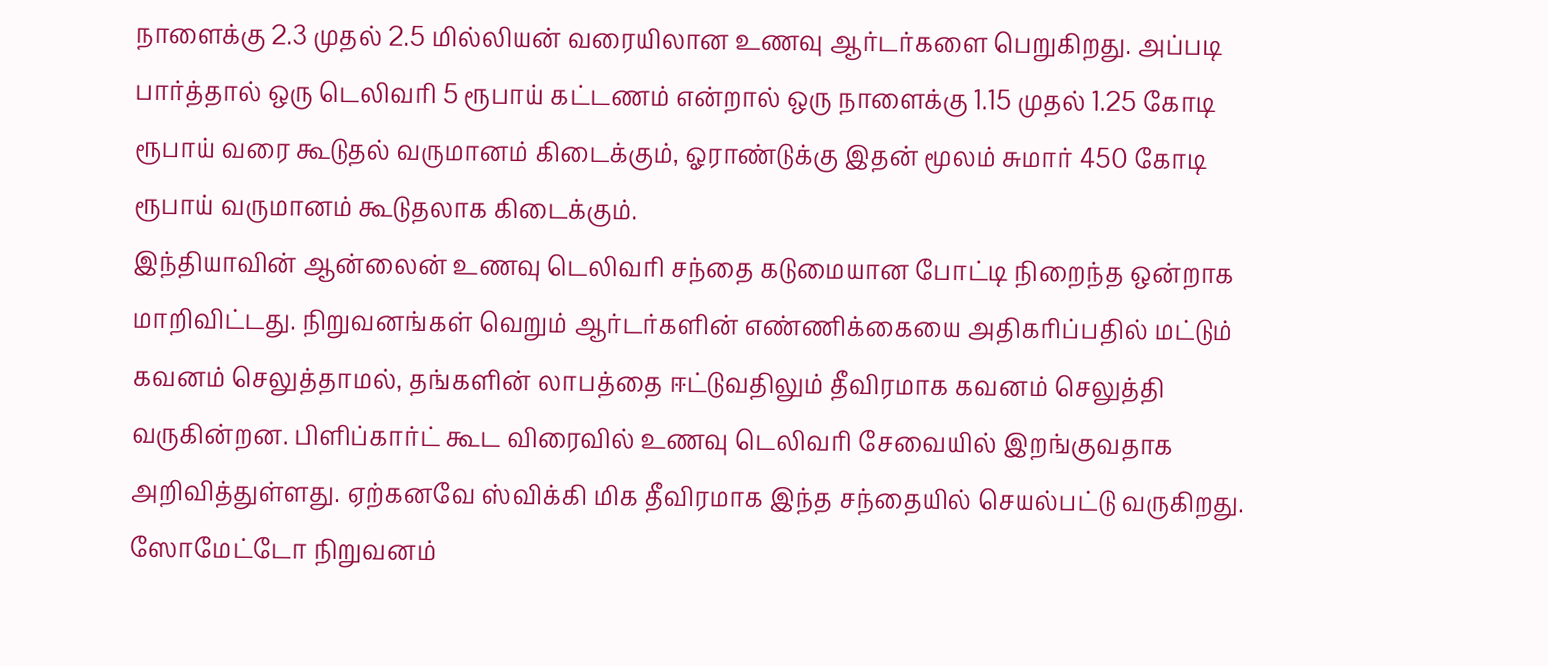நாளைக்கு 2.3 முதல் 2.5 மில்லியன் வரையிலான உணவு ஆர்டர்களை பெறுகிறது. அப்படி பார்த்தால் ஒரு டெலிவரி 5 ரூபாய் கட்டணம் என்றால் ஒரு நாளைக்கு 1.15 முதல் 1.25 கோடி ரூபாய் வரை கூடுதல் வருமானம் கிடைக்கும், ஓராண்டுக்கு இதன் மூலம் சுமார் 450 கோடி ரூபாய் வருமானம் கூடுதலாக கிடைக்கும்.
இந்தியாவின் ஆன்லைன் உணவு டெலிவரி சந்தை கடுமையான போட்டி நிறைந்த ஒன்றாக மாறிவிட்டது. நிறுவனங்கள் வெறும் ஆர்டர்களின் எண்ணிக்கையை அதிகரிப்பதில் மட்டும் கவனம் செலுத்தாமல், தங்களின் லாபத்தை ஈட்டுவதிலும் தீவிரமாக கவனம் செலுத்தி வருகின்றன. பிளிப்கார்ட் கூட விரைவில் உணவு டெலிவரி சேவையில் இறங்குவதாக அறிவித்துள்ளது. ஏற்கனவே ஸ்விக்கி மிக தீவிரமாக இந்த சந்தையில் செயல்பட்டு வருகிறது.
ஸோமேட்டோ நிறுவனம்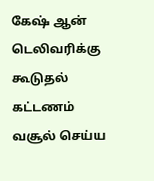கேஷ் ஆன் டெலிவரிக்கு கூடுதல் கட்டணம் வசூல் செய்ய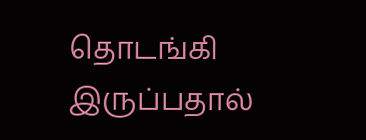தொடங்கி இருப்பதால்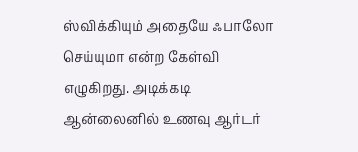ஸ்விக்கியும் அதையே ஃபாலோ செய்யுமா என்ற கேள்வி எழுகிறது. அடிக்கடி ஆன்லைனில் உணவு ஆர்டர்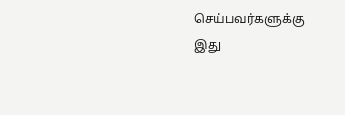செய்பவர்களுக்கு இது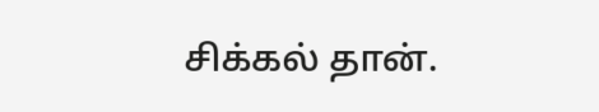சிக்கல் தான்.